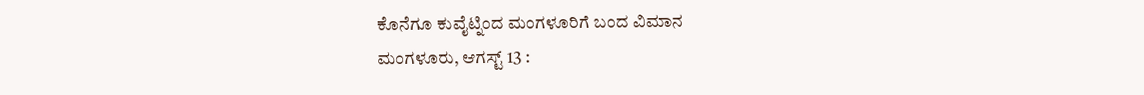ಕೊನೆಗೂ ಕುವೈಟ್ನಿಂದ ಮಂಗಳೂರಿಗೆ ಬಂದ ವಿಮಾನ
ಮಂಗಳೂರು, ಆಗಸ್ಟ್ 13 :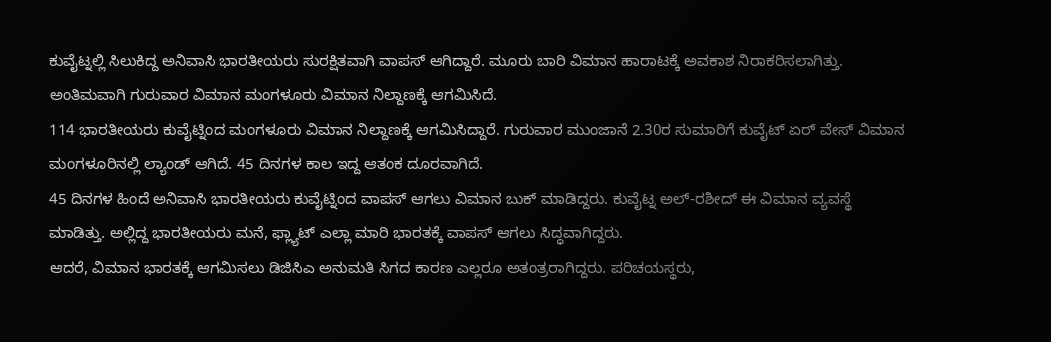ಕುವೈಟ್ನಲ್ಲಿ ಸಿಲುಕಿದ್ದ ಅನಿವಾಸಿ ಭಾರತೀಯರು ಸುರಕ್ಷಿತವಾಗಿ ವಾಪಸ್ ಆಗಿದ್ದಾರೆ. ಮೂರು ಬಾರಿ ವಿಮಾನ ಹಾರಾಟಕ್ಕೆ ಅವಕಾಶ ನಿರಾಕರಿಸಲಾಗಿತ್ತು. ಅಂತಿಮವಾಗಿ ಗುರುವಾರ ವಿಮಾನ ಮಂಗಳೂರು ವಿಮಾನ ನಿಲ್ದಾಣಕ್ಕೆ ಆಗಮಿಸಿದೆ.
114 ಭಾರತೀಯರು ಕುವೈಟ್ನಿಂದ ಮಂಗಳೂರು ವಿಮಾನ ನಿಲ್ದಾಣಕ್ಕೆ ಆಗಮಿಸಿದ್ದಾರೆ. ಗುರುವಾರ ಮುಂಜಾನೆ 2.30ರ ಸುಮಾರಿಗೆ ಕುವೈಟ್ ಏರ್ ವೇಸ್ ವಿಮಾನ ಮಂಗಳೂರಿನಲ್ಲಿ ಲ್ಯಾಂಡ್ ಆಗಿದೆ. 45 ದಿನಗಳ ಕಾಲ ಇದ್ದ ಆತಂಕ ದೂರವಾಗಿದೆ.
45 ದಿನಗಳ ಹಿಂದೆ ಅನಿವಾಸಿ ಭಾರತೀಯರು ಕುವೈಟ್ನಿಂದ ವಾಪಸ್ ಆಗಲು ವಿಮಾನ ಬುಕ್ ಮಾಡಿದ್ದರು. ಕುವೈಟ್ನ ಅಲ್-ರಶೀದ್ ಈ ವಿಮಾನ ವ್ಯವಸ್ಥೆ ಮಾಡಿತ್ತು. ಅಲ್ಲಿದ್ದ ಭಾರತೀಯರು ಮನೆ, ಫ್ಲ್ಯಾಟ್ ಎಲ್ಲಾ ಮಾರಿ ಭಾರತಕ್ಕೆ ವಾಪಸ್ ಆಗಲು ಸಿದ್ಧವಾಗಿದ್ದರು.
ಆದರೆ, ವಿಮಾನ ಭಾರತಕ್ಕೆ ಆಗಮಿಸಲು ಡಿಜಿಸಿಎ ಅನುಮತಿ ಸಿಗದ ಕಾರಣ ಎಲ್ಲರೂ ಅತಂತ್ರರಾಗಿದ್ದರು. ಪರಿಚಯಸ್ಥರು,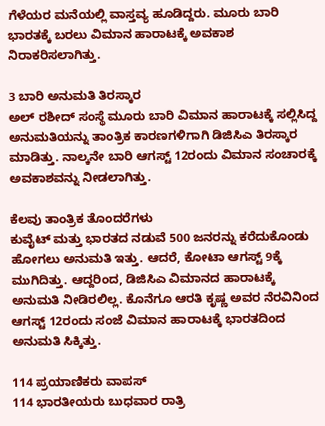ಗೆಳೆಯರ ಮನೆಯಲ್ಲಿ ವಾಸ್ತವ್ಯ ಹೂಡಿದ್ದರು. ಮೂರು ಬಾರಿ ಭಾರತಕ್ಕೆ ಬರಲು ವಿಮಾನ ಹಾರಾಟಕ್ಕೆ ಅವಕಾಶ ನಿರಾಕರಿಸಲಾಗಿತ್ತು.

3 ಬಾರಿ ಅನುಮತಿ ತಿರಸ್ಕಾರ
ಅಲ್ ರಶೀದ್ ಸಂಸ್ಥೆ ಮೂರು ಬಾರಿ ವಿಮಾನ ಹಾರಾಟಕ್ಕೆ ಸಲ್ಲಿಸಿದ್ದ ಅನುಮತಿಯನ್ನು ತಾಂತ್ರಿಕ ಕಾರಣಗಳಿಗಾಗಿ ಡಿಜಿಸಿಎ ತಿರಸ್ಕಾರ ಮಾಡಿತ್ತು. ನಾಲ್ಕನೇ ಬಾರಿ ಆಗಸ್ಟ್ 12ರಂದು ವಿಮಾನ ಸಂಚಾರಕ್ಕೆ ಅವಕಾಶವನ್ನು ನೀಡಲಾಗಿತ್ತು.

ಕೆಲವು ತಾಂತ್ರಿಕ ತೊಂದರೆಗಳು
ಕುವೈಟ್ ಮತ್ತು ಭಾರತದ ನಡುವೆ 500 ಜನರನ್ನು ಕರೆದುಕೊಂಡು ಹೋಗಲು ಅನುಮತಿ ಇತ್ತು. ಆದರೆ, ಕೋಟಾ ಆಗಸ್ಟ್ 9ಕ್ಕೆ ಮುಗಿದಿತ್ತು. ಆದ್ದರಿಂದ, ಡಿಜಿಸಿಎ ವಿಮಾನದ ಹಾರಾಟಕ್ಕೆ ಅನುಮತಿ ನೀಡಿರಲಿಲ್ಲ. ಕೊನೆಗೂ ಆರತಿ ಕೃಷ್ಣ ಅವರ ನೆರವಿನಿಂದ ಆಗಸ್ಟ್ 12ರಂದು ಸಂಜೆ ವಿಮಾನ ಹಾರಾಟಕ್ಕೆ ಭಾರತದಿಂದ ಅನುಮತಿ ಸಿಕ್ಕಿತ್ತು.

114 ಪ್ರಯಾಣಿಕರು ವಾಪಸ್
114 ಭಾರತೀಯರು ಬುಧವಾರ ರಾತ್ರಿ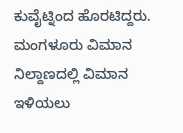ಕುವೈಟ್ನಿಂದ ಹೊರಟಿದ್ದರು. ಮಂಗಳೂರು ವಿಮಾನ ನಿಲ್ದಾಣದಲ್ಲಿ ವಿಮಾನ ಇಳಿಯಲು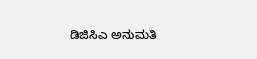ಡಿಜಿಸಿಎ ಅನುಮತಿ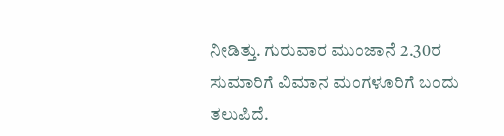ನೀಡಿತ್ತು. ಗುರುವಾರ ಮುಂಜಾನೆ 2.30ರ ಸುಮಾರಿಗೆ ವಿಮಾನ ಮಂಗಳೂರಿಗೆ ಬಂದು ತಲುಪಿದೆ.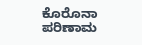ಕೊರೊನಾ ಪರಿಣಾಮ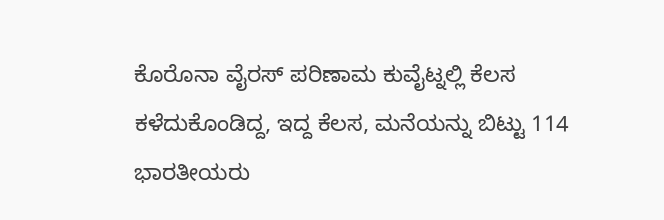ಕೊರೊನಾ ವೈರಸ್ ಪರಿಣಾಮ ಕುವೈಟ್ನಲ್ಲಿ ಕೆಲಸ ಕಳೆದುಕೊಂಡಿದ್ದ, ಇದ್ದ ಕೆಲಸ, ಮನೆಯನ್ನು ಬಿಟ್ಟು 114 ಭಾರತೀಯರು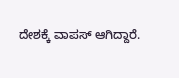ದೇಶಕ್ಕೆ ವಾಪಸ್ ಆಗಿದ್ದಾರೆ.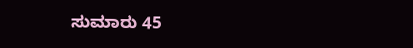ಸುಮಾರು 45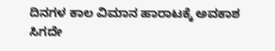ದಿನಗಳ ಕಾಲ ವಿಮಾನ ಹಾರಾಟಕ್ಕೆ ಅವಕಾಶ ಸಿಗದೇ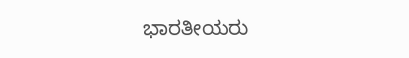ಭಾರತೀಯರು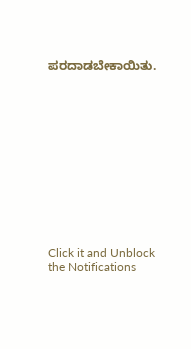ಪರದಾಡಬೇಕಾಯಿತು.












Click it and Unblock the Notifications